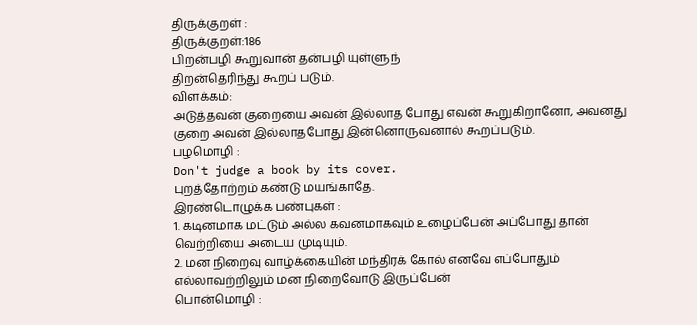திருக்குறள் :
திருக்குறள்:186
பிறன்பழி கூறுவான் தன்பழி யுள்ளுந்
திறன்தெரிந்து கூறப் படும்.
விளக்கம்:
அடுத்தவன் குறையை அவன் இல்லாத போது எவன் கூறுகிறானோ, அவனது குறை அவன் இல்லாதபோது இன்னொருவனால் கூறப்படும்.
பழமொழி :
Don't judge a book by its cover.
புறத்தோற்றம் கண்டு மயங்காதே.
இரண்டொழுக்க பண்புகள் :
1. கடினமாக மட்டும் அல்ல கவனமாகவும் உழைப்பேன் அப்போது தான் வெற்றியை அடைய முடியும்.
2. மன நிறைவு வாழ்க்கையின் மந்திரக் கோல் எனவே எப்போதும் எல்லாவற்றிலும் மன நிறைவோடு இருப்பேன்
பொன்மொழி :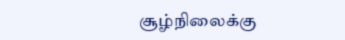சூழ்நிலைக்கு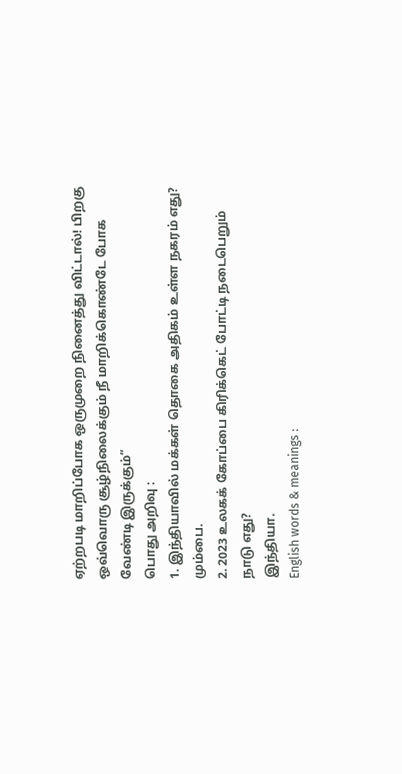ஏற்றபடி மாறிப்போக ஒருமுறை நினைத்து விட்டால்! பிறகு ஒவ்வொரு சூழ்நிலைக்கும் நீ மாறிக்கொண்டே போக வேண்டி இருக்கும்”
பொது அறிவு :
1. இந்தியாவில் மக்கள் தொகை அதிகம் உள்ள நகரம் எது?
மும்பை.
2. 2023 உலகக் கோப்பை கிரிக்கெட் போட்டி நடைபெறும் நாடு எது?
இந்தியா.
English words & meanings :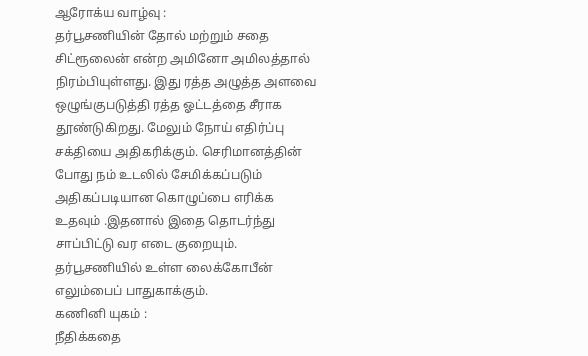ஆரோக்ய வாழ்வு :
தர்பூசணியின் தோல் மற்றும் சதை சிட்ரூலைன் என்ற அமினோ அமிலத்தால் நிரம்பியுள்ளது. இது ரத்த அழுத்த அளவை ஒழுங்குபடுத்தி ரத்த ஓட்டத்தை சீராக தூண்டுகிறது. மேலும் நோய் எதிர்ப்பு சக்தியை அதிகரிக்கும். செரிமானத்தின் போது நம் உடலில் சேமிக்கப்படும் அதிகப்படியான கொழுப்பை எரிக்க உதவும் .இதனால் இதை தொடர்ந்து சாப்பிட்டு வர எடை குறையும். தர்பூசணியில் உள்ள லைக்கோபீன் எலும்பைப் பாதுகாக்கும்.
கணினி யுகம் :
நீதிக்கதை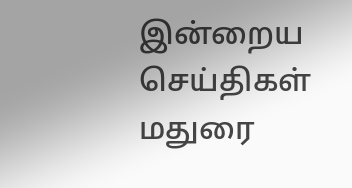இன்றைய செய்திகள்
மதுரை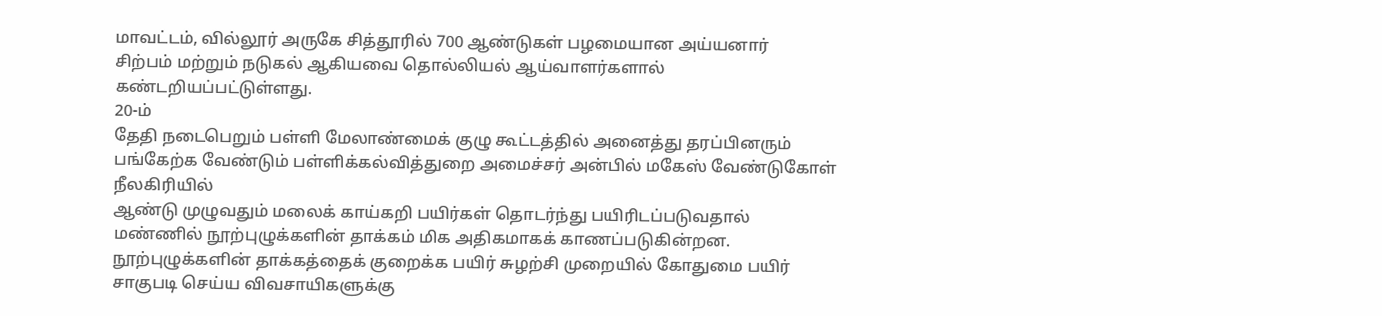மாவட்டம், வில்லூர் அருகே சித்தூரில் 700 ஆண்டுகள் பழமையான அய்யனார்
சிற்பம் மற்றும் நடுகல் ஆகியவை தொல்லியல் ஆய்வாளர்களால்
கண்டறியப்பட்டுள்ளது.
20-ம்
தேதி நடைபெறும் பள்ளி மேலாண்மைக் குழு கூட்டத்தில் அனைத்து தரப்பினரும்
பங்கேற்க வேண்டும் பள்ளிக்கல்வித்துறை அமைச்சர் அன்பில் மகேஸ் வேண்டுகோள்
நீலகிரியில்
ஆண்டு முழுவதும் மலைக் காய்கறி பயிர்கள் தொடர்ந்து பயிரிடப்படுவதால்
மண்ணில் நூற்புழுக்களின் தாக்கம் மிக அதிகமாகக் காணப்படுகின்றன.
நூற்புழுக்களின் தாக்கத்தைக் குறைக்க பயிர் சுழற்சி முறையில் கோதுமை பயிர்
சாகுபடி செய்ய விவசாயிகளுக்கு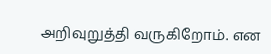அறிவுறுத்தி வருகிறோம். என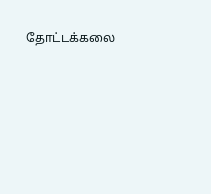தோட்டக்கலை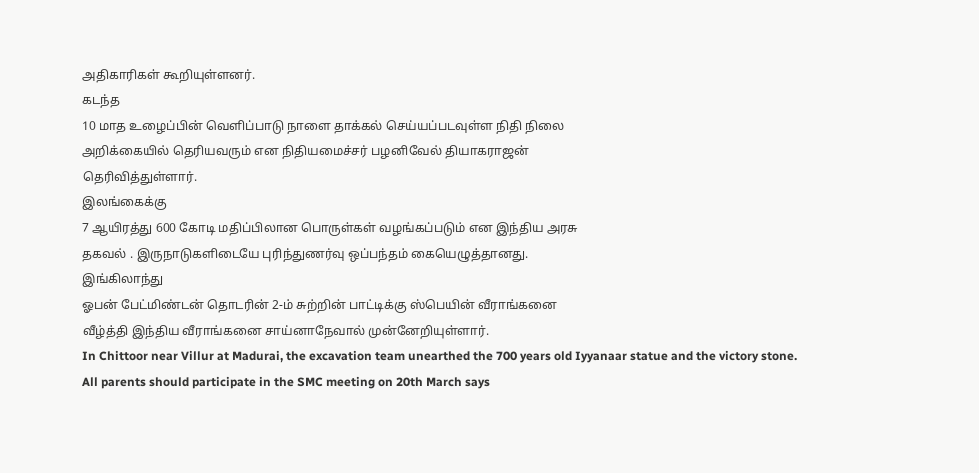அதிகாரிகள் கூறியுள்ளனர்.
கடந்த
10 மாத உழைப்பின் வெளிப்பாடு நாளை தாக்கல் செய்யப்படவுள்ள நிதி நிலை
அறிக்கையில் தெரியவரும் என நிதியமைச்சர் பழனிவேல் தியாகராஜன்
தெரிவித்துள்ளார்.
இலங்கைக்கு
7 ஆயிரத்து 600 கோடி மதிப்பிலான பொருள்கள் வழங்கப்படும் என இந்திய அரசு
தகவல் . இருநாடுகளிடையே புரிந்துணர்வு ஒப்பந்தம் கையெழுத்தானது.
இங்கிலாந்து
ஓபன் பேட்மிண்டன் தொடரின் 2-ம் சுற்றின் பாட்டிக்கு ஸ்பெயின் வீராங்கனை
வீழ்த்தி இந்திய வீராங்கனை சாய்னாநேவால் முன்னேறியுள்ளார்.
In Chittoor near Villur at Madurai, the excavation team unearthed the 700 years old Iyyanaar statue and the victory stone.
All parents should participate in the SMC meeting on 20th March says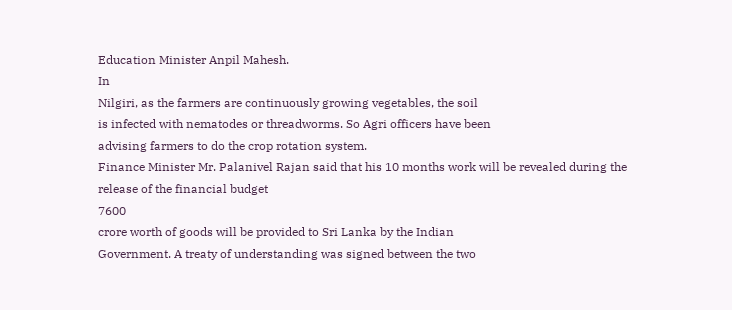Education Minister Anpil Mahesh.
In
Nilgiri, as the farmers are continuously growing vegetables, the soil
is infected with nematodes or threadworms. So Agri officers have been
advising farmers to do the crop rotation system.
Finance Minister Mr. Palanivel Rajan said that his 10 months work will be revealed during the release of the financial budget
7600
crore worth of goods will be provided to Sri Lanka by the Indian
Government. A treaty of understanding was signed between the two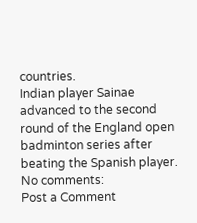countries.
Indian player Sainae advanced to the second round of the England open badminton series after beating the Spanish player.
No comments:
Post a Comment